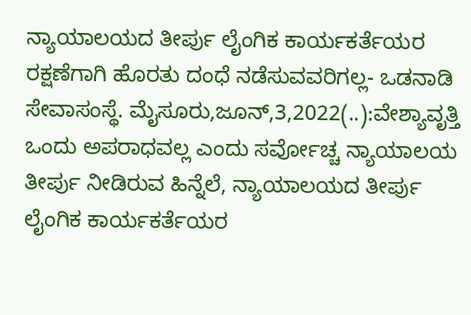ನ್ಯಾಯಾಲಯದ ತೀರ್ಪು ಲೈಂಗಿಕ ಕಾರ್ಯಕರ್ತೆಯರ ರಕ್ಷಣೆಗಾಗಿ ಹೊರತು ದಂಧೆ ನಡೆಸುವವರಿಗಲ್ಲ- ಒಡನಾಡಿ ಸೇವಾಸಂಸ್ಥೆ. ಮೈಸೂರು,ಜೂನ್,3,2022(..):ವೇಶ್ಯಾವೃತ್ತಿ ಒಂದು ಅಪರಾಧವಲ್ಲ ಎಂದು ಸರ್ವೋಚ್ಚ ನ್ಯಾಯಾಲಯ ತೀರ್ಪು ನೀಡಿರುವ ಹಿನ್ನೆಲೆ, ನ್ಯಾಯಾಲಯದ ತೀರ್ಪು ಲೈಂಗಿಕ ಕಾರ್ಯಕರ್ತೆಯರ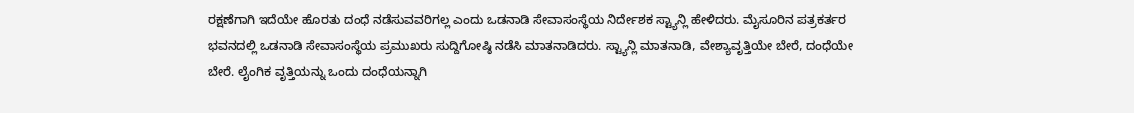ರಕ್ಷಣೆಗಾಗಿ ಇದೆಯೇ ಹೊರತು ದಂಧೆ ನಡೆಸುವವರಿಗಲ್ಲ ಎಂದು ಒಡನಾಡಿ ಸೇವಾಸಂಸ್ಥೆಯ ನಿರ್ದೇಶಕ ಸ್ಟ್ಯಾನ್ಲಿ ಹೇಳಿದರು. ಮೈಸೂರಿನ ಪತ್ರಕರ್ತರ ಭವನದಲ್ಲಿ ಒಡನಾಡಿ ಸೇವಾಸಂಸ್ಥೆಯ ಪ್ರಮುಖರು ಸುದ್ದಿಗೋಷ್ಠಿ ನಡೆಸಿ ಮಾತನಾಡಿದರು. ಸ್ಟ್ಯಾನ್ಲಿ ಮಾತನಾಡಿ, ವೇಶ್ಯಾವೃತ್ತಿಯೇ ಬೇರೆ, ದಂಧೆಯೇ ಬೇರೆ. ಲೈಂಗಿಕ ವೃತ್ತಿಯನ್ನು ಒಂದು ದಂಧೆಯನ್ನಾಗಿ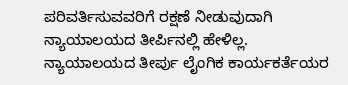ಪರಿವರ್ತಿಸುವವರಿಗೆ ರಕ್ಷಣೆ ನೀಡುವುದಾಗಿ ನ್ಯಾಯಾಲಯದ ತೀರ್ಪಿನಲ್ಲಿ ಹೇಳಿಲ್ಲ. ನ್ಯಾಯಾಲಯದ ತೀರ್ಪು ಲೈಂಗಿಕ ಕಾರ್ಯಕರ್ತೆಯರ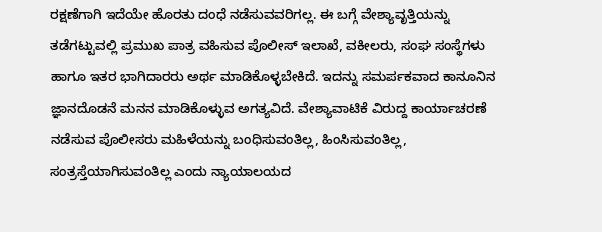ರಕ್ಷಣೆಗಾಗಿ ಇದೆಯೇ ಹೊರತು ದಂಧೆ ನಡೆಸುವವರಿಗಲ್ಲ. ಈ ಬಗ್ಗೆ ವೇಶ್ಯಾವೃತ್ತಿಯನ್ನು ತಡೆಗಟ್ಟುವಲ್ಲಿ ಪ್ರಮುಖ ಪಾತ್ರ ವಹಿಸುವ ಪೊಲೀಸ್ ಇಲಾಖೆ, ವಕೀಲರು, ಸಂಘ ಸಂಸ್ಥೆಗಳು ಹಾಗೂ ಇತರ ಭಾಗಿದಾರರು ಅರ್ಥ ಮಾಡಿಕೊಳ್ಳಬೇಕಿದೆ. ಇದನ್ನು ಸಮರ್ಪಕವಾದ ಕಾನೂನಿನ ಜ್ಞಾನದೊಡನೆ ಮನನ ಮಾಡಿಕೊಳ್ಳುವ ಅಗತ್ಯವಿದೆ. ವೇಶ್ಯಾವಾಟಿಕೆ ವಿರುದ್ದ ಕಾರ್ಯಾಚರಣೆ ನಡೆಸುವ ಪೊಲೀಸರು ಮಹಿಳೆಯನ್ನು ಬಂಧಿಸುವಂತಿಲ್ಲ, ಹಿಂಸಿಸುವಂತಿಲ್ಲ, ಸಂತ್ರಸ್ತೆಯಾಗಿಸುವಂತಿಲ್ಲ ಎಂದು ನ್ಯಾಯಾಲಯದ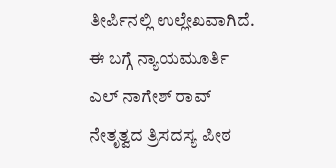ತೀರ್ಪಿನಲ್ಲಿ ಉಲ್ಲೇಖವಾಗಿದೆ. ಈ ಬಗ್ಗೆ ನ್ಯಾಯಮೂರ್ತಿ ಎಲ್ ನಾಗೇಶ್ ರಾವ್ ನೇತೃತ್ವದ ತ್ರಿಸದಸ್ಯ ಪೀಠ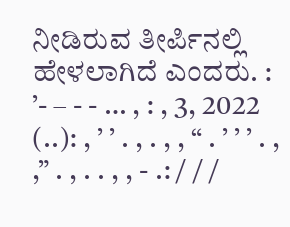ನೀಡಿರುವ ತೀರ್ಪಿನಲ್ಲಿ ಹೇಳಲಾಗಿದೆ ಎಂದರು. : ’- – - - … , : , 3, 2022 (..): , ’ ’ . , . , , “ . ’ ’ ’ . , ,” . , . . , , - .: / / /